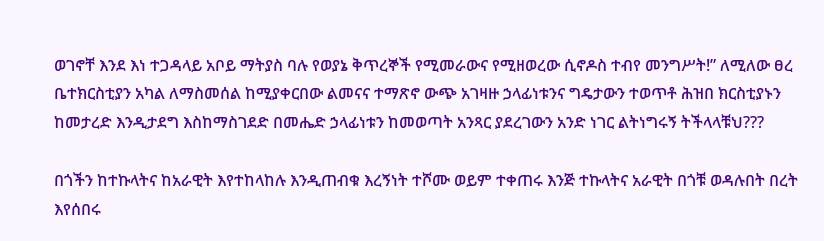ወገኖቸ እንደ እነ ተጋዳላይ አቦይ ማትያስ ባሉ የወያኔ ቅጥረኞች የሚመራውና የሚዘወረው ሲኖዶስ ተብየ መንግሥት!” ለሚለው ፀረ ቤተክርስቲያን አካል ለማስመሰል ከሚያቀርበው ልመናና ተማጽኖ ውጭ አገዛዙ ኃላፊነቱንና ግዴታውን ተወጥቶ ሕዝበ ክርስቲያኑን ከመታረድ እንዲታደግ እስከማስገደድ በመሔድ ኃላፊነቱን ከመወጣት አንጻር ያደረገውን አንድ ነገር ልትነግሩኝ ትችላላቹህ???

በጎችን ከተኩላትና ከአራዊት እየተከላከሉ እንዲጠብቁ እረኝነት ተሾሙ ወይም ተቀጠሩ እንጅ ተኩላትና አራዊት በጎቹ ወዳሉበት በረት እየሰበሩ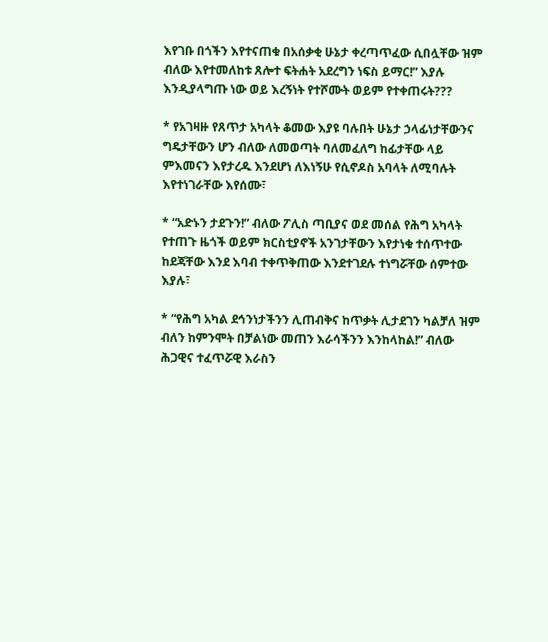እየገቡ በጎችን እየተናጠቁ በአሰቃቂ ሁኔታ ቀረጣጥፈው ሲበሏቸው ዝም ብለው እየተመለከቱ ጸሎተ ፍትሐት አደረግን ነፍስ ይማር!” እያሉ እንዲያላግጡ ነው ወይ እረኝነት የተሾሙት ወይም የተቀጠሩት???

* የአገዛዙ የጸጥታ አካላት ቆመው እያዩ ባሉበት ሁኔታ ኃላፊነታቸውንና ግዴታቸውን ሆን ብለው ለመወጣት ባለመፈለግ ከፊታቸው ላይ ምእመናን እየታረዱ እንደሆነ ለእነኝሁ የሲኖዶስ አባላት ለሚባሉት እየተነገራቸው እየሰሙ፣

* “አድኑን ታደጉን!” ብለው ፖሊስ ጣቢያና ወደ መሰል የሕግ አካላት የተጠጉ ዜጎች ወይም ክርስቲያኖች አንገታቸውን እየታነቁ ተሰጥተው ከደጃቸው እንደ እባብ ተቀጥቅጠው እንደተገደሉ ተነግሯቸው ሰምተው እያሉ፣

* “የሕግ አካል ደኅንነታችንን ሊጠብቅና ከጥቃት ሊታደገን ካልቻለ ዝም ብለን ከምንሞት በቻልነው መጠን እራሳችንን እንከላከል!” ብለው ሕጋዊና ተፈጥሯዊ እራስን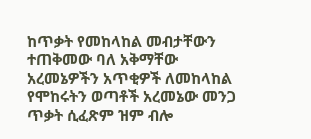ከጥቃት የመከላከል መብታቸውን ተጠቅመው ባለ አቅማቸው አረመኔዎችን አጥቂዎች ለመከላከል የሞከሩትን ወጣቶች አረመኔው መንጋ ጥቃት ሲፈጽም ዝም ብሎ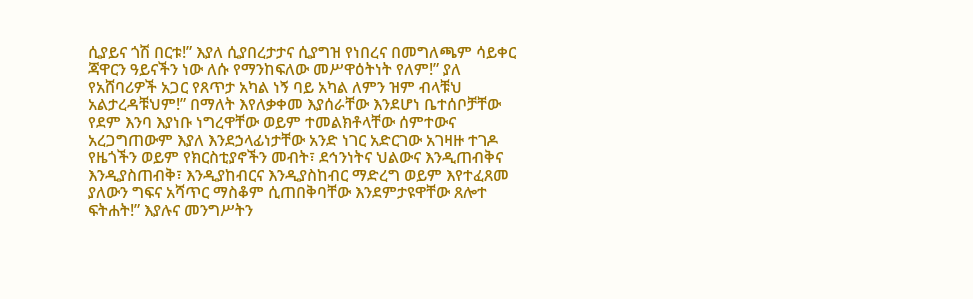ሲያይና ጎሽ በርቱ!” እያለ ሲያበረታታና ሲያግዝ የነበረና በመግለጫም ሳይቀር ጃዋርን ዓይናችን ነው ለሱ የማንከፍለው መሥዋዕትነት የለም!” ያለ የአሸባሪዎች አጋር የጸጥታ አካል ነኝ ባይ አካል ለምን ዝም ብላቹህ አልታረዳቹህም!” በማለት እየለቃቀመ እያሰራቸው እንደሆነ ቤተሰቦቻቸው የደም እንባ እያነቡ ነግረዋቸው ወይም ተመልክቶላቸው ሰምተውና አረጋግጠውም እያለ እንደኃላፊነታቸው አንድ ነገር አድርገው አገዛዙ ተገዶ የዜጎችን ወይም የክርስቲያኖችን መብት፣ ደኅንነትና ህልውና እንዲጠብቅና እንዲያስጠብቅ፣ እንዲያከብርና እንዲያስከብር ማድረግ ወይም እየተፈጸመ ያለውን ግፍና አሻጥር ማስቆም ሲጠበቅባቸው እንደምታዩዋቸው ጸሎተ ፍትሐት!” እያሉና መንግሥትን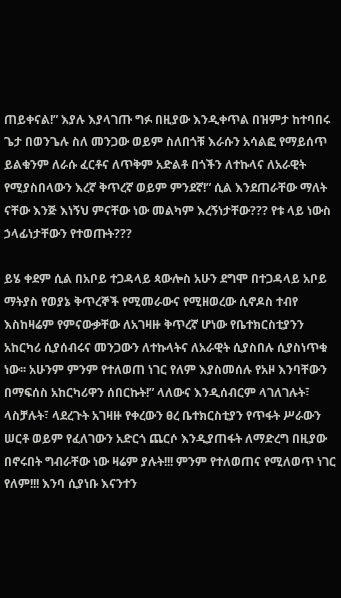ጠይቀናል!” እያሉ እያላገጡ ግፉ በዚያው እንዲቀጥል በዝምታ ከተባበሩ ጌታ በወንጌሉ ስለ መንጋው ወይም ስለበጎቹ እራሱን አሳልፎ የማይሰጥ ይልቁንም ለራሱ ፈርቶና ለጥቅም አድልቶ በጎችን ለተኩላና ለአራዊት የሚያስበላውን እረኛ ቅጥረኛ ወይም ምንደኛ!” ሲል እንደጠራቸው ማለት ናቸው እንጅ እነኝህ ምናቸው ነው መልካም እረኝነታቸው??? የቱ ላይ ነውስ ኃላፊነታቸውን የተወጡት???

ይሄ ቀደም ሲል በአቦይ ተጋዳላይ ጳውሎስ አሁን ደግሞ በተጋዳላይ አቦይ ማትያስ የወያኔ ቅጥረኞች የሚመራውና የሚዘወረው ሲኖዶስ ተብየ እስከዛሬም የምናውቃቸው ለአገዛዙ ቅጥረኛ ሆነው የቤተክርስቲያንን አከርካሪ ሲያሰብሩና መንጋውን ለተኩላትና ለአራዊት ሲያስበሉ ሲያስነጥቁ ነው፡፡ አሁንም ምንም የተለወጠ ነገር የለም እያስመሰሉ የአዞ እንባቸውን በማፍሰስ አከርካሪዋን ሰበርኩት!” ላለውና እንዲሰብርም ላገለገሉት፣ ላስቻሉት፣ ላደረጉት አገዛዙ የቀረውን ፀረ ቤተክርስቲያን የጥፋት ሥራውን ሠርቶ ወይም የፈለገውን አድርጎ ጨርሶ እንዲያጠፋት ለማድረግ በዚያው በኖሩበት ግብራቸው ነው ዛሬም ያሉት!!! ምንም የተለወጠና የሚለወጥ ነገር የለም!!! እንባ ሲያነቡ እናንተን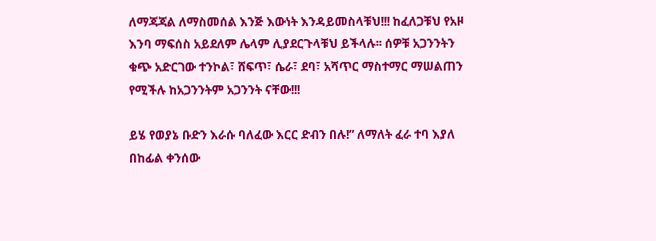ለማጃጃል ለማስመሰል እንጅ እውነት እንዳይመስላቹህ!!! ከፈለጋቹህ የአዞ እንባ ማፍሰስ አይደለም ሌላም ሊያደርጉላቹህ ይችላሉ፡፡ ሰዎቹ አጋንንትን ቁጭ አድርገው ተንኮል፣ ሸፍጥ፣ ሴራ፣ ደባ፣ አሻጥር ማስተማር ማሠልጠን የሚችሉ ከአጋንንትም አጋንንት ናቸው!!!

ይሄ የወያኔ ቡድን እራሱ ባለፈው እርር ድብን በሉ!” ለማለት ፈራ ተባ እያለ በከፊል ቀንሰው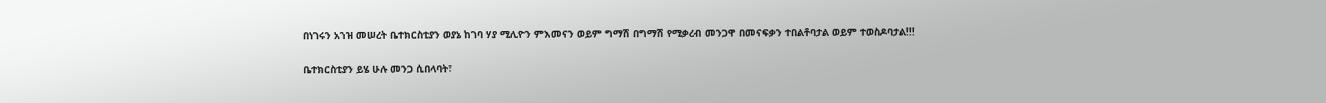በነገሩን አኀዝ መሠረት ቤተክርስቲያን ወያኔ ከገባ ሃያ ሚሊዮን ምእመናን ወይም ግማሽ በግማሽ የሚቃረብ መንጋዋ በመናፍቃን ተበልቶባታል ወይም ተወስዶባታል!!!

ቤተክርስቲያን ይሄ ሁሉ መንጋ ሲበላባት፣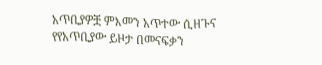አጥቢያዎቿ ምእመን አጥተው ሲዘጉና የየአጥቢያው ይዞታ በመናፍቃን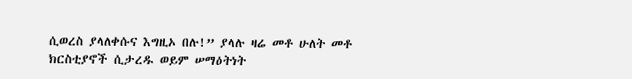ሲወረስ ያላለቀሱና እግዚኦ በሉ!” ያላሉ ዛሬ መቶ ሁለት መቶ ክርስቲያኖች ሲታረዱ ወይም ሠማዕትነት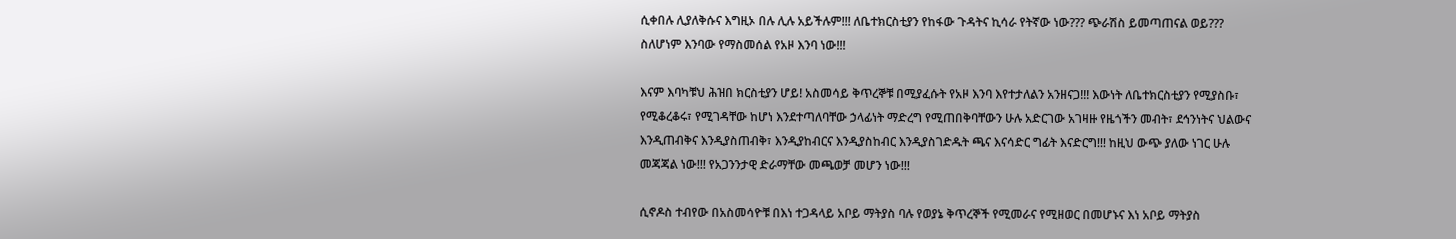ሲቀበሉ ሊያለቅሱና እግዚኦ በሉ ሊሉ አይችሉም!!! ለቤተክርስቲያን የከፋው ጉዳትና ኪሳራ የትኛው ነው??? ጭራሽስ ይመጣጠናል ወይ??? ስለሆነም እንባው የማስመሰል የአዞ እንባ ነው!!!

እናም እባካቹህ ሕዝበ ክርስቲያን ሆይ! አስመሳይ ቅጥረኞቹ በሚያፈሱት የአዞ እንባ እየተታለልን አንዘናጋ!!! እውነት ለቤተክርስቲያን የሚያስቡ፣ የሚቆረቆሩ፣ የሚገዳቸው ከሆነ እንደተጣለባቸው ኃላፊነት ማድረግ የሚጠበቅባቸውን ሁሉ አድርገው አገዛዙ የዜጎችን መብት፣ ደኅንነትና ህልውና እንዲጠብቅና እንዲያስጠብቅ፣ እንዲያከብርና እንዲያስከብር እንዲያስገድዱት ጫና እናሳድር ግፊት እናድርግ!!! ከዚህ ውጭ ያለው ነገር ሁሉ መጃጃል ነው!!! የአጋንንታዊ ድራማቸው መጫወቻ መሆን ነው!!!

ሲኖዶስ ተብየው በአስመሳዮቹ በእነ ተጋዳላይ አቦይ ማትያስ ባሉ የወያኔ ቅጥረኞች የሚመራና የሚዘወር በመሆኑና እነ አቦይ ማትያስ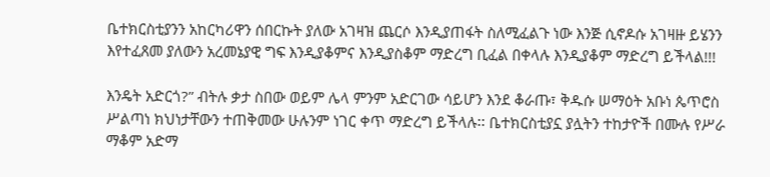ቤተክርስቲያንን አከርካሪዋን ሰበርኩት ያለው አገዛዝ ጨርሶ እንዲያጠፋት ስለሚፈልጉ ነው እንጅ ሲኖዶሱ አገዛዙ ይሄንን እየተፈጸመ ያለውን አረመኔያዊ ግፍ እንዲያቆምና እንዲያስቆም ማድረግ ቢፈል በቀላሉ እንዲያቆም ማድረግ ይችላል!!!

እንዴት አድርጎ?” ብትሉ ቃታ ስበው ወይም ሌላ ምንም አድርገው ሳይሆን እንደ ቆራጡ፣ ቅዱሱ ሠማዕት አቡነ ጴጥሮስ ሥልጣነ ክህነታቸውን ተጠቅመው ሁሉንም ነገር ቀጥ ማድረግ ይችላሉ፡፡ ቤተክርስቲያኗ ያሏትን ተከታዮች በሙሉ የሥራ ማቆም አድማ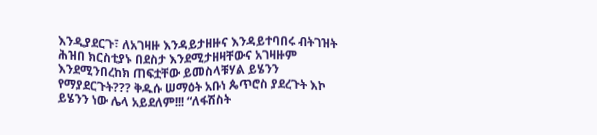እንዲያደርጉ፣ ለአገዛዙ እንዳይታዘዙና እንዳይተባበሩ ብትገዝት ሕዝበ ክርስቲያኑ በደስታ እንደሚታዘዛቸውና አገዛዙም እንደሚንበረከክ ጠፍቷቸው ይመስላቹሃል ይሄንን የማያደርጉት??? ቅዱሱ ሠማዕት አቡነ ጴጥሮስ ያደረጉት እኮ ይሄንን ነው ሌላ አይደለም!!! “ለፋሽስት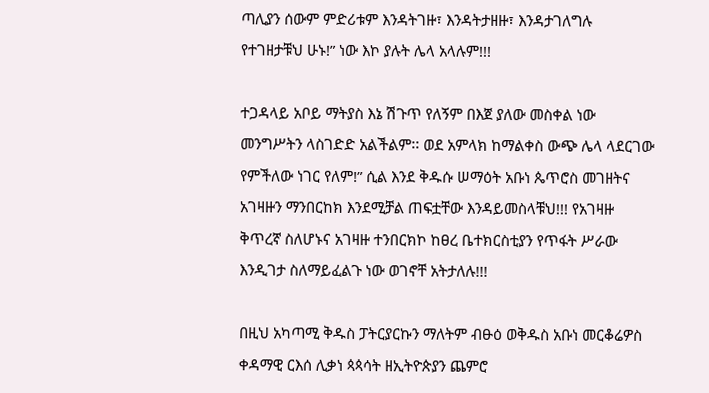ጣሊያን ሰውም ምድሪቱም እንዳትገዙ፣ እንዳትታዘዙ፣ እንዳታገለግሉ የተገዘታቹህ ሁኑ!” ነው እኮ ያሉት ሌላ አላሉም!!!

ተጋዳላይ አቦይ ማትያስ እኔ ሽጉጥ የለኝም በእጀ ያለው መስቀል ነው መንግሥትን ላስገድድ አልችልም፡፡ ወደ አምላክ ከማልቀስ ውጭ ሌላ ላደርገው የምችለው ነገር የለም!” ሲል እንደ ቅዱሱ ሠማዕት አቡነ ጴጥሮስ መገዘትና አገዛዙን ማንበርከክ እንደሚቻል ጠፍቷቸው እንዳይመስላቹህ!!! የአገዛዙ ቅጥረኛ ስለሆኑና አገዛዙ ተንበርክኮ ከፀረ ቤተክርስቲያን የጥፋት ሥራው እንዲገታ ስለማይፈልጉ ነው ወገኖቸ አትታለሉ!!!

በዚህ አካጣሚ ቅዱስ ፓትርያርኩን ማለትም ብፁዕ ወቅዱስ አቡነ መርቆሬዎስ ቀዳማዊ ርእሰ ሊቃነ ጳጳሳት ዘኢትዮጵያን ጨምሮ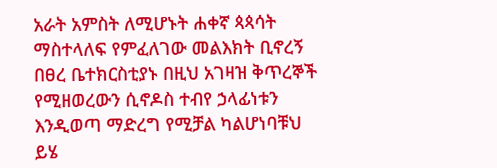አራት አምስት ለሚሆኑት ሐቀኛ ጳጳሳት ማስተላለፍ የምፈለገው መልእክት ቢኖረኝ በፀረ ቤተክርስቲያኑ በዚህ አገዛዝ ቅጥረኞች የሚዘወረውን ሲኖዶስ ተብየ ኃላፊነቱን እንዲወጣ ማድረግ የሚቻል ካልሆነባቹህ ይሄ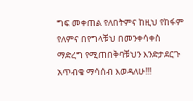ግፍ መቀጠል የለበትምና ከዚህ የከፋም የለምና በየግላቹህ በመንቀሳቀስ ማድረግ የሚጠበቅባቹህን እንድታደርጉ አጥብቄ ማሳሰብ እወዳለሁ!!!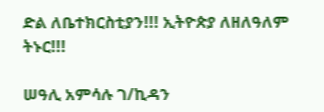ድል ለቤተክርስቲያን!!! ኢትዮጵያ ለዘለዓለም ትኑር!!!

ሠዓሊ አምሳሉ ገ/ኪዳን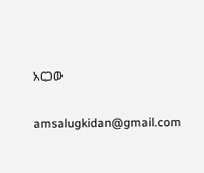አርጋው

amsalugkidan@gmail.com